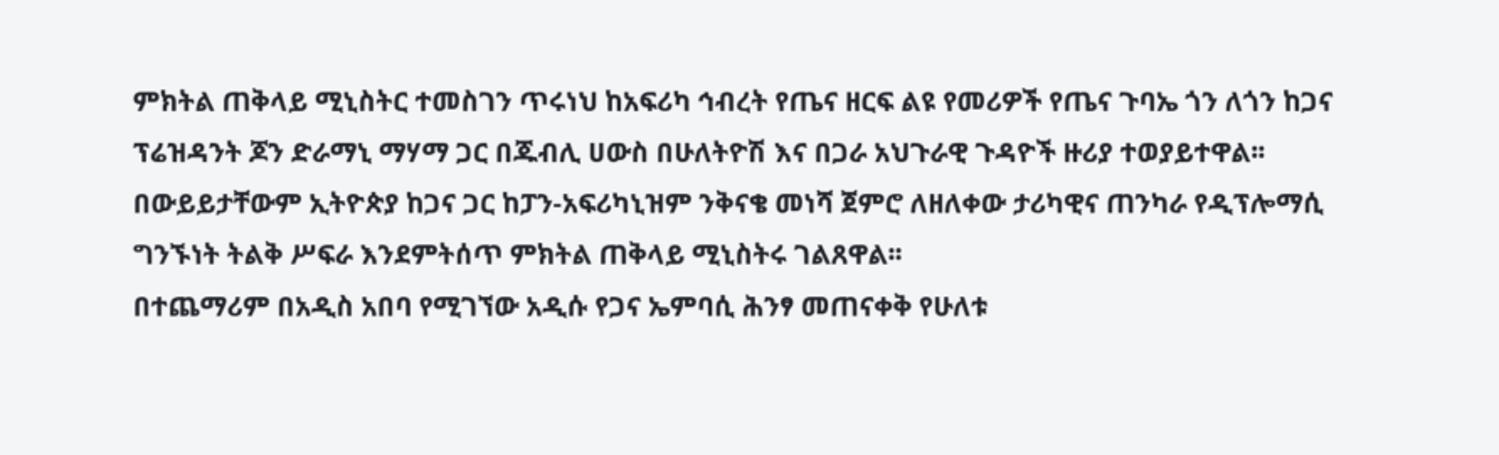ምክትል ጠቅላይ ሚኒስትር ተመስገን ጥሩነህ ከአፍሪካ ኅብረት የጤና ዘርፍ ልዩ የመሪዎች የጤና ጉባኤ ጎን ለጎን ከጋና ፕሬዝዳንት ጆን ድራማኒ ማሃማ ጋር በጁብሊ ሀውስ በሁለትዮሽ እና በጋራ አህጉራዊ ጉዳዮች ዙሪያ ተወያይተዋል፡፡
በውይይታቸውም ኢትዮጵያ ከጋና ጋር ከፓን-አፍሪካኒዝም ንቅናቄ መነሻ ጀምሮ ለዘለቀው ታሪካዊና ጠንካራ የዲፕሎማሲ ግንኙነት ትልቅ ሥፍራ እንደምትሰጥ ምክትል ጠቅላይ ሚኒስትሩ ገልጸዋል፡፡
በተጨማሪም በአዲስ አበባ የሚገኘው አዲሱ የጋና ኤምባሲ ሕንፃ መጠናቀቅ የሁለቱ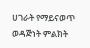ሀገራት የማይናወጥ ወዳጅነት ምልክት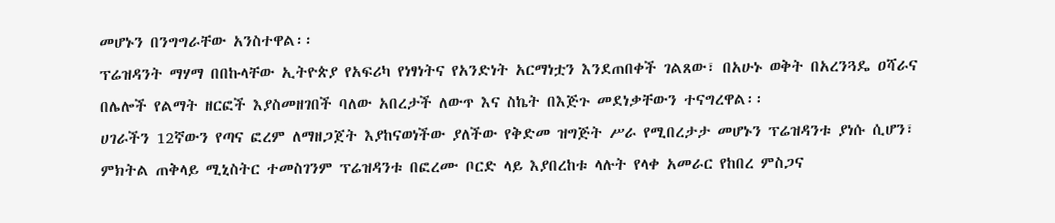መሆኑን በንግግራቸው አንስተዋል፡፡
ፕሬዝዳንት ማሃማ በበኩላቸው ኢትዮጵያ የአፍሪካ የነፃነትና የአንድነት አርማነቷን እንደጠበቀች ገልጸው፣ በአሁኑ ወቅት በአረንጓዴ ዐሻራና በሌሎች የልማት ዘርፎች እያስመዘገበች ባለው አበረታች ለውጥ እና ስኬት በእጅጉ መደነቃቸውን ተናግረዋል፡፡
ሀገራችን 12ኛውን የጣና ፎረም ለማዘጋጀት እያከናወነችው ያለችው የቅድመ ዝግጅት ሥራ የሚበረታታ መሆኑን ፕሬዝዳንቱ ያነሱ ሲሆን፣ ምክትል ጠቅላይ ሚኒስትር ተመስገንም ፕሬዝዳንቱ በፎረሙ ቦርድ ላይ እያበረከቱ ላሉት የላቀ አመራር የከበረ ምስጋና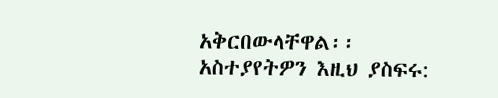አቅርበውላቸዋል፡፡
አስተያየትዎን እዚህ ያስፍሩ: